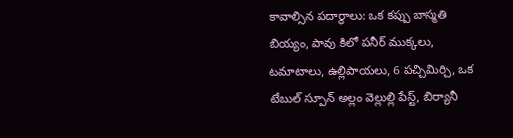కావాల్సిన పదార్థాలు: ఒక కప్పు బాస్మతి బియ్యం, పావు కిలో పనీర్ ముక్కలు, టమాటాలు, ఉల్లిపాయలు, 6 పచ్చిమిర్చి, ఒక టేబుల్ స్పూన్ అల్లం వెల్లుల్లి పేస్ట్, బిర్యానీ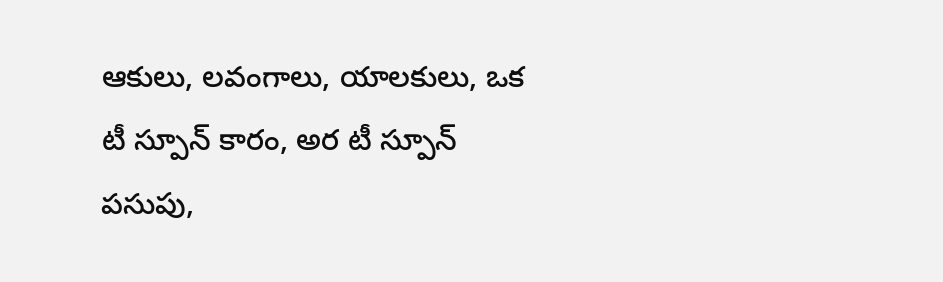ఆకులు, లవంగాలు, యాలకులు, ఒక టీ స్పూన్ కారం, అర టీ స్పూన్ పసుపు,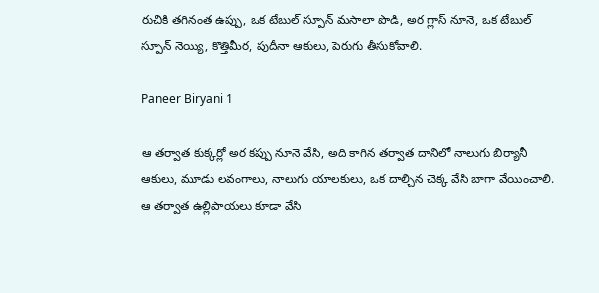రుచికి తగినంత ఉప్పు, ఒక టేబుల్ స్పూన్ మసాలా పొడి, అర గ్లాస్ నూనె, ఒక టేబుల్ స్పూన్ నెయ్యి, కొత్తిమీర, పుదీనా ఆకులు, పెరుగు తీసుకోవాలి.

Paneer Biryani 1

ఆ తర్వాత కుక్కర్లో అర కప్పు నూనె వేసి, అది కాగిన తర్వాత దానిలో నాలుగు బిర్యానీ ఆకులు, మూడు లవంగాలు, నాలుగు యాలకులు, ఒక దాల్చిన చెక్క వేసి బాగా వేయించాలి. ఆ తర్వాత ఉల్లిపాయలు కూడా వేసి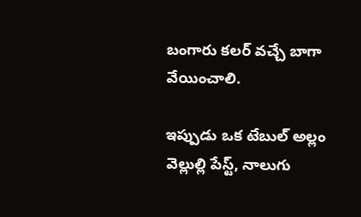బంగారు కలర్ వచ్చే బాగా వేయించాలి.

ఇప్పుడు ఒక టేబుల్ అల్లం వెల్లుల్లి పేస్ట్, నాలుగు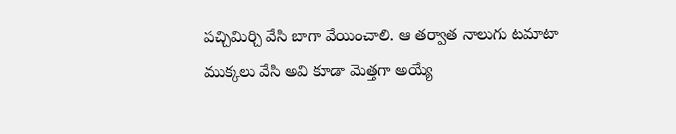పచ్చిమిర్చి వేసి బాగా వేయించాలి. ఆ తర్వాత నాలుగు టమాటా ముక్కలు వేసి అవి కూడా మెత్తగా అయ్యే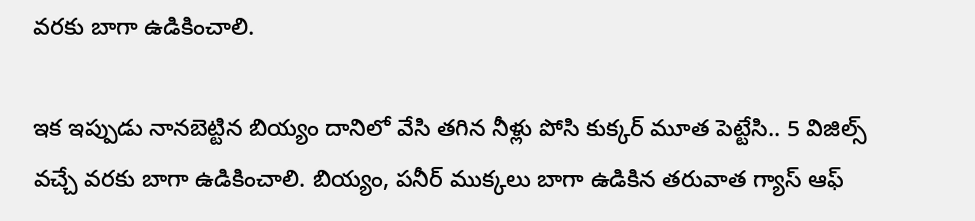వరకు బాగా ఉడికించాలి.

ఇక ఇప్పుడు నానబెట్టిన బియ్యం దానిలో వేసి తగిన నీళ్లు పోసి కుక్కర్ మూత పెట్టేసి.. 5 విజిల్స్ వచ్చే వరకు బాగా ఉడికించాలి. బియ్యం, పనీర్ ముక్కలు బాగా ఉడికిన తరువాత గ్యాస్ ఆఫ్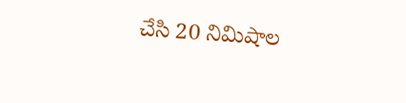చేసి 20 నిమిషాల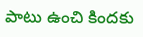పాటు ఉంచి కిందకు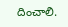దించాలి.